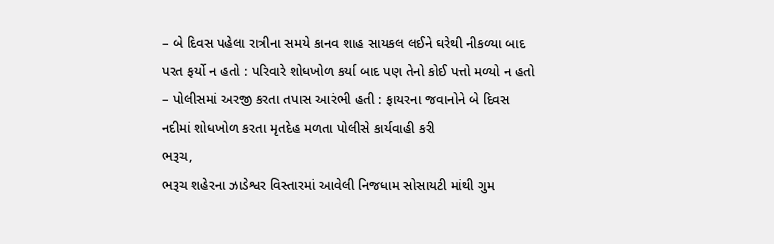– બે દિવસ પહેલા રાત્રીના સમયે કાનવ શાહ સાયકલ લઈને ઘરેથી નીકળ્યા બાદ પરત ફર્યો ન હતો : પરિવારે શોધખોળ કર્યા બાદ પણ તેનો કોઈ પત્તો મળ્યો ન હતો
– પોલીસમાં અરજી કરતા તપાસ આરંભી હતી : ફાયરના જવાનોને બે દિવસ નદીમાં શોધખોળ કરતા મૃતદેહ મળતા પોલીસે કાર્યવાહી કરી
ભરૂચ,
ભરૂચ શહેરના ઝાડેશ્વર વિસ્તારમાં આવેલી નિજધામ સોસાયટી માંથી ગુમ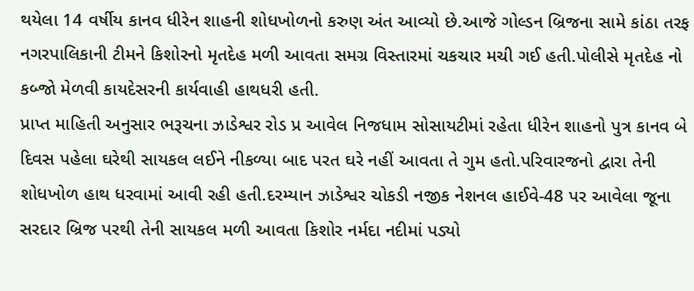થયેલા 14 વર્ષીય કાનવ ધીરેન શાહની શોધખોળનો કરુણ અંત આવ્યો છે.આજે ગોલ્ડન બ્રિજના સામે કાંઠા તરફ નગરપાલિકાની ટીમને કિશોરનો મૃતદેહ મળી આવતા સમગ્ર વિસ્તારમાં ચકચાર મચી ગઈ હતી.પોલીસે મૃતદેહ નો કબ્જો મેળવી કાયદેસરની કાર્યવાહી હાથધરી હતી.
પ્રાપ્ત માહિતી અનુસાર ભરૂચના ઝાડેશ્વર રોડ પ્ર આવેલ નિજધામ સોસાયટીમાં રહેતા ધીરેન શાહનો પુત્ર કાનવ બે દિવસ પહેલા ઘરેથી સાયકલ લઈને નીકળ્યા બાદ પરત ઘરે નહીં આવતા તે ગુમ હતો.પરિવારજનો દ્વારા તેની શોધખોળ હાથ ધરવામાં આવી રહી હતી.દરમ્યાન ઝાડેશ્વર ચોકડી નજીક નેશનલ હાઈવે-48 પર આવેલા જૂના સરદાર બ્રિજ પરથી તેની સાયકલ મળી આવતા કિશોર નર્મદા નદીમાં પડ્યો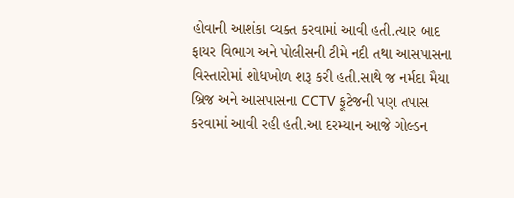હોવાની આશંકા વ્યક્ત કરવામાં આવી હતી.ત્યાર બાદ ફાયર વિભાગ અને પોલીસની ટીમે નદી તથા આસપાસના વિસ્તારોમાં શોધખોળ શરૂ કરી હતી.સાથે જ નર્મદા મૈયા બ્રિજ અને આસપાસના CCTV ફૂટેજની પણ તપાસ કરવામાં આવી રહી હતી.આ દરમ્યાન આજે ગોલ્ડન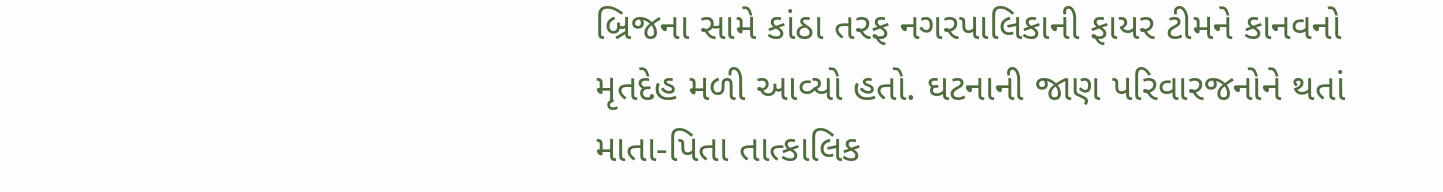બ્રિજના સામે કાંઠા તરફ નગરપાલિકાની ફાયર ટીમને કાનવનો મૃતદેહ મળી આવ્યો હતો. ઘટનાની જાણ પરિવારજનોને થતાં માતા-પિતા તાત્કાલિક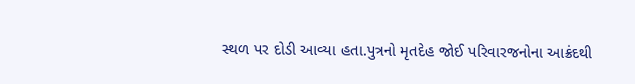સ્થળ પર દોડી આવ્યા હતા.પુત્રનો મૃતદેહ જોઈ પરિવારજનોના આક્રંદથી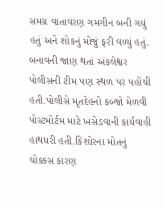સમગ્ર વાતાવરણ ગમગીન બની ગયું હતું અને શોકનું મોજું ફરી વળ્યું હતું.
બનાવની જાણ થતાં અંકલેશ્વર પોલીસની ટીમ પણ સ્થળ પર પહોંચી હતી.પોલીસે મૃતદેહનો કબ્જો મેળવી પોસ્ટમોર્ટમ માટે ખસેડવાની કાર્યવાહી હાથધરી હતી.કિશોરના મોતનું ચોક્કસ કારણ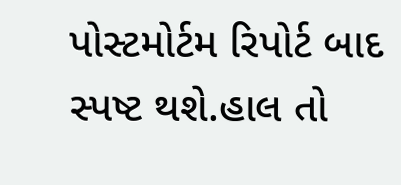પોસ્ટમોર્ટમ રિપોર્ટ બાદ સ્પષ્ટ થશે.હાલ તો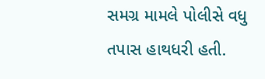સમગ્ર મામલે પોલીસે વધુ તપાસ હાથધરી હતી.